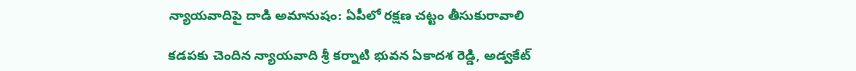న్యాయవాదిపై దాడి అమానుషం: ఏపీలో రక్షణ చట్టం తీసుకురావాలి

కడపకు చెందిన న్యాయవాది శ్రీ కర్నాటి భువన ఏకాదశ రెడ్డి, అడ్వకేట్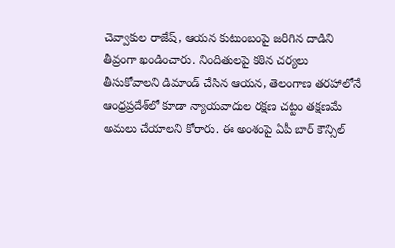చెవ్వాకుల రాజేష్, ఆయన కుటుంబంపై జరిగిన దాడిని తీవ్రంగా ఖండించారు. నిందితులపై కఠిన చర్యలు తీసుకోవాలని డిమాండ్ చేసిన ఆయన, తెలంగాణ తరహాలోనే ఆంధ్రప్రదేశ్‌లో కూడా న్యాయవాదుల రక్షణ చట్టం తక్షణమే అమలు చేయాలని కోరారు. ఈ అంశంపై ఏపీ బార్ కౌన్సిల్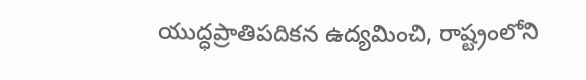యుద్ధప్రాతిపదికన ఉద్యమించి, రాష్ట్రంలోని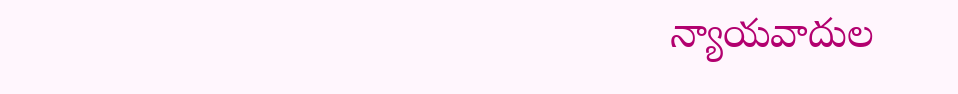న్యాయవాదుల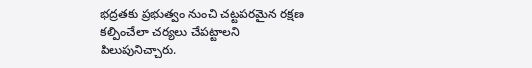భద్రతకు ప్రభుత్వం నుంచి చట్టపరమైన రక్షణ కల్పించేలా చర్యలు చేపట్టాలని పిలుపునిచ్చారు.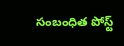సంబంధిత పోస్ట్